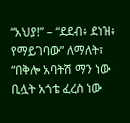“አህያ!” – “ደደብ፥ ደነዝ፥ የማይገባው” ለማለት፣ “በቅሎ አባትሽ ማን ነው ቢሏት አጎቴ ፈረስ ነው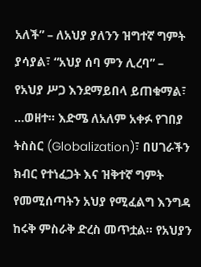አለች” – ለአህያ ያለንን ዝግተኛ ግምት ያሳያል፣ “አህያ ሰባ ምን ሊረባ” – የአህያ ሥጋ እንደማይበላ ይጠቁማል፣ …ወዘተ። እድሜ ለአለም አቀፉ የገበያ ትስስር (Globalization)፣ በሀገራችን ክብር የተነፈጋት እና ዝቅተኛ ግምት የመሚሰጣትን አህያ የሚፈልግ እንግዳ ከሩቅ ምስራቅ ድረስ መጥቷል። የአህያን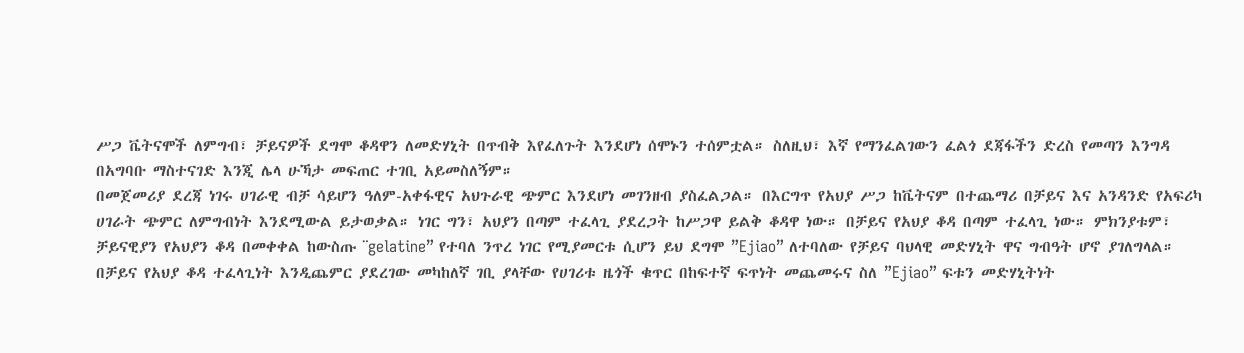ሥጋ ቬትናሞች ለምግብ፣ ቻይናዎች ደግሞ ቆዳዋን ለመድሃኒት በጥብቅ እየፈለጉት እንደሆነ ሰሞኑን ተሰምቷል። ስለዚህ፣ እኛ የማንፈልገውን ፈልጎ ደጃፋችን ድረስ የመጣን እንግዳ በአግባቡ ማስተናገድ እንጂ ሌላ ሁኻታ መፍጠር ተገቢ አይመስለኝም።
በመጀመሪያ ደረጃ ነገሩ ሀገራዊ ብቻ ሳይሆን ዓለም-አቀፋዊና አህጉራዊ ጭምር እንደሆነ መገንዘብ ያስፈልጋል። በእርግጥ የአህያ ሥጋ ከቬትናም በተጨማሪ በቻይና እና አንዳንድ የአፍሪካ ሀገራት ጭምር ለምግብነት እንደሚውል ይታወቃል። ነገር ግን፣ አህያን በጣም ተፈላጊ ያደረጋት ከሥጋዋ ይልቅ ቆዳዋ ነው። በቻይና የአህያ ቆዳ በጣም ተፈላጊ ነው። ምክንያቱም፣ ቻይናዊያን የአህያን ቆዳ በመቀቀል ከውስጡ ¨gelatine” የተባለ ንጥረ ነገር የሚያመርቱ ሲሆን ይህ ደግሞ ”Ejiao” ለተባለው የቻይና ባህላዊ መድሃኒት ዋና ግብዓት ሆኖ ያገለግላል።
በቻይና የአህያ ቆዳ ተፈላጊነት እንዲጨምር ያደረገው መካከለኛ ገቢ ያላቸው የሀገሪቱ ዜጎች ቁጥር በከፍተኛ ፍጥነት መጨመሩና ስለ ”Ejiao” ፍቱን መድሃኒትነት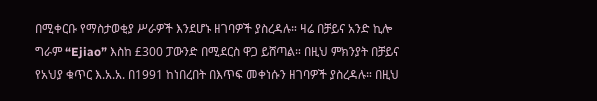በሚቀርቡ የማስታወቂያ ሥራዎች እንደሆኑ ዘገባዎች ያስረዳሉ። ዛሬ በቻይና አንድ ኪሎ ግራም “Ejiao” እስከ £300 ፓውንድ በሚደርስ ዋጋ ይሸጣል። በዚህ ምክንያት በቻይና የአህያ ቁጥር እ.አ.አ. በ1991 ከነበረበት በእጥፍ መቀነሱን ዘገባዎች ያስረዳሉ። በዚህ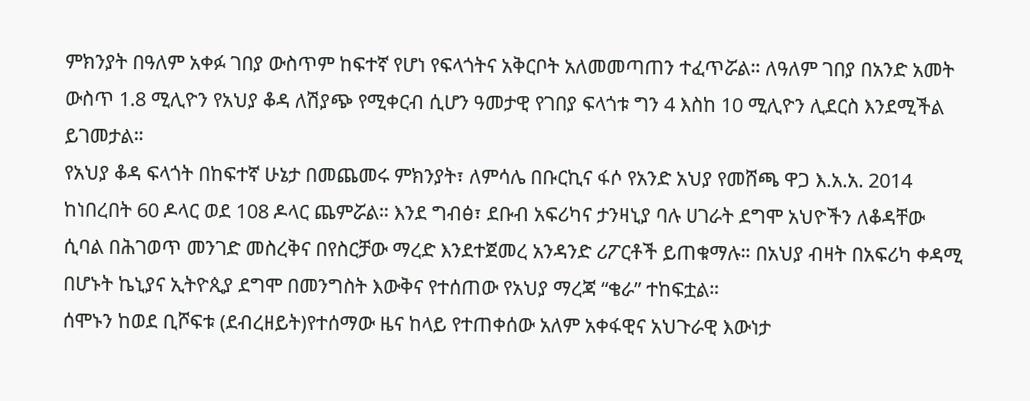ምክንያት በዓለም አቀፉ ገበያ ውስጥም ከፍተኛ የሆነ የፍላጎትና አቅርቦት አለመመጣጠን ተፈጥሯል። ለዓለም ገበያ በአንድ አመት ውስጥ 1.8 ሚሊዮን የአህያ ቆዳ ለሽያጭ የሚቀርብ ሲሆን ዓመታዊ የገበያ ፍላጎቱ ግን 4 እስከ 10 ሚሊዮን ሊደርስ እንደሚችል ይገመታል።
የአህያ ቆዳ ፍላጎት በከፍተኛ ሁኔታ በመጨመሩ ምክንያት፣ ለምሳሌ በቡርኪና ፋሶ የአንድ አህያ የመሸጫ ዋጋ እ.አ.አ. 2014 ከነበረበት 60 ዶላር ወደ 108 ዶላር ጨምሯል። እንደ ግብፅ፣ ደቡብ አፍሪካና ታንዛኒያ ባሉ ሀገራት ደግሞ አህዮችን ለቆዳቸው ሲባል በሕገወጥ መንገድ መስረቅና በየስርቻው ማረድ እንደተጀመረ አንዳንድ ሪፖርቶች ይጠቁማሉ። በአህያ ብዛት በአፍሪካ ቀዳሚ በሆኑት ኬኒያና ኢትዮጲያ ደግሞ በመንግስት እውቅና የተሰጠው የአህያ ማረጃ “ቄራ” ተከፍቷል።
ሰሞኑን ከወደ ቢሾፍቱ (ደብረዘይት)የተሰማው ዜና ከላይ የተጠቀሰው አለም አቀፋዊና አህጉራዊ እውነታ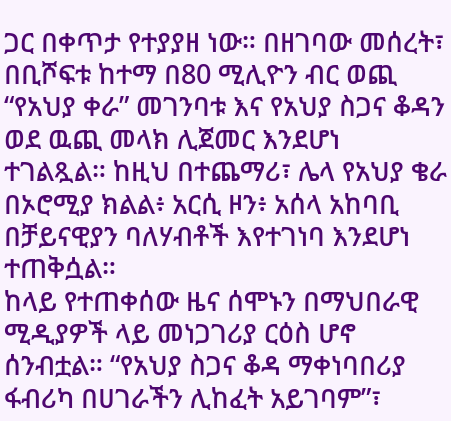ጋር በቀጥታ የተያያዘ ነው። በዘገባው መሰረት፣ በቢሾፍቱ ከተማ በ80 ሚሊዮን ብር ወጪ “የአህያ ቀራ” መገንባቱ እና የአህያ ስጋና ቆዳን ወደ ዉጪ መላክ ሊጀመር እንደሆነ ተገልጿል። ከዚህ በተጨማሪ፣ ሌላ የአህያ ቄራ በኦሮሚያ ክልል፥ አርሲ ዞን፥ አሰላ አከባቢ በቻይናዊያን ባለሃብቶች እየተገነባ እንደሆነ ተጠቅሷል።
ከላይ የተጠቀሰው ዜና ሰሞኑን በማህበራዊ ሚዲያዎች ላይ መነጋገሪያ ርዕስ ሆኖ ሰንብቷል። “የአህያ ስጋና ቆዳ ማቀነባበሪያ ፋብሪካ በሀገራችን ሊከፈት አይገባም”፣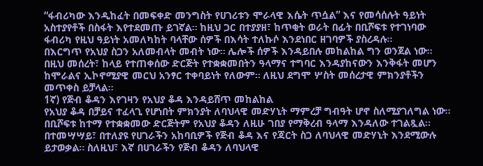“ፋብሪካው እንዲከፈት በመፍቀድ መንግስት የሀገሪቱን ሞራላዊ እሴት ጥሷል” እና የመሳሰሉት ዓይነት አስተያየቶች በስፋት እየተደመጡ ይገኛል። ከዚህ ጋር በተያያዘ፣ ከጥቂት ወራት በፊት በቢሾፍቱ የተገነባው ፋብሪካ የዚህ ዓይነት አመለካከት ባላቸው ሰዎች በእሳት ተለኩሶ እንደነበር ዘገባዎች ያስረዳሉ።
በእርግጥ የአህያ ስጋን አለመብላት መብት ነው። ሌሎች ሰዎች እንዳይበሉ መከልከል ግን ወንጀል ነው። በዚህ መሰረት፣ ከላይ የተጠቀሰው ድርጅት የተቋቋመበትን ዓላማና ተግባር እንዳያከናውን እንቅፋት መሆን ከሞራልና ኢኮኖሚያዊ መርህ አንፃር ተቀባይነት የለውም። ለዚህ ደግሞ ሦስት መሰረታዊ ምክንያቶችን መጥቀስ ይቻላል።
1ኛ) የጅብ ቆዳን እየገዛን የአህያ ቆዳ እንዳይሸጥ መከልከል
የአህያ ቆዳ በቻይና ተፈላጊ የሆነበት ምክንያት ለባህላዊ መድሃኒት ማምረቻ ግብዓት ሆኖ ስለሚያገለግል ነው። በቢሾፍቱ ከተማ የተቋቋመው ድርጅትም የአህያ ቆዳን ለዚሁ ገበያ የማቅረብ ዓላማ እንዳለው ተገልጿል። በተመሣሣይ፣ በተለያዩ የሀገራችን አከባቢዎች የጅብ ቆዳ እና የጃርት ስጋ ለባህላዊ መድሃኒት እንደሚውሉ ይታወቃል። ስለዚህ፣ እኛ በሀገራችን የጅብ ቆዳን ለባህላዊ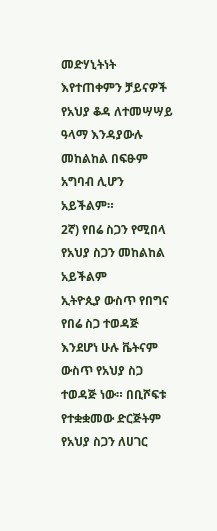መድሃኒትነት እየተጠቀምን ቻይናዎች የአህያ ቆዳ ለተመሣሣይ ዓላማ እንዳያውሉ መከልከል በፍፁም አግባብ ሊሆን አይችልም።
2ኛ) የበሬ ስጋን የሚበላ የአህያ ስጋን መከልከል አይችልም
ኢትዮጲያ ውስጥ የበግና የበሬ ስጋ ተወዳጅ እንደሆነ ሁሉ ቬትናም ውስጥ የአህያ ስጋ ተወዳጅ ነው። በቢሾፍቱ የተቋቋመው ድርጅትም የአህያ ስጋን ለሀገር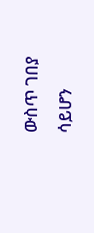ውስጥ ገበያ ሳይሆን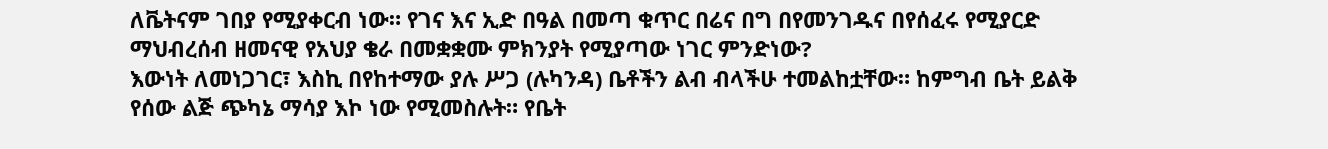ለቬትናም ገበያ የሚያቀርብ ነው። የገና እና ኢድ በዓል በመጣ ቁጥር በሬና በግ በየመንገዱና በየሰፈሩ የሚያርድ ማህብረሰብ ዘመናዊ የአህያ ቄራ በመቋቋሙ ምክንያት የሚያጣው ነገር ምንድነው?
እውነት ለመነጋገር፣ እስኪ በየከተማው ያሉ ሥጋ (ሉካንዳ) ቤቶችን ልብ ብላችሁ ተመልከቷቸው። ከምግብ ቤት ይልቅ የሰው ልጅ ጭካኔ ማሳያ እኮ ነው የሚመስሉት። የቤት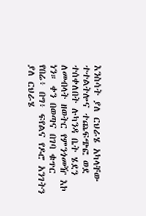እንስሳት ያለ ርህራሄ አካላቸው ተተልትሎና ተጨፍጭፎ ወደ ተሰቀለበት ሉካንዳ ቤት ሄደን ለመብላት ዘወትር የምንጎመዥ እኮ ነን። ቀን በወጣና በገባ ቁጥር የበሬ፥ በግ፥ ፍየልና የዶሮ አንገትን ያለ ርህራሄ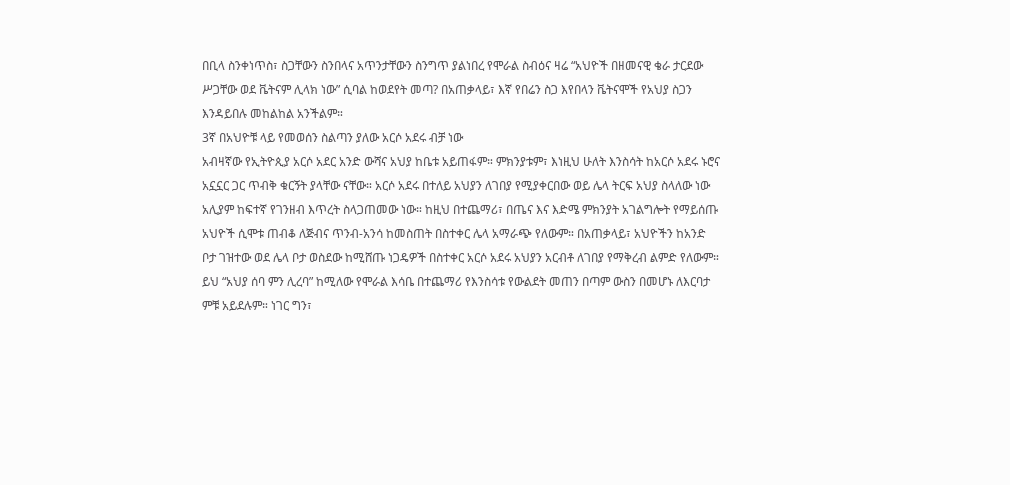በቢላ ስንቀነጥስ፣ ስጋቸውን ስንበላና አጥንታቸውን ስንግጥ ያልነበረ የሞራል ስብዕና ዛሬ “አህዮች በዘመናዊ ቄራ ታርደው ሥጋቸው ወደ ቬትናም ሊላክ ነው” ሲባል ከወደየት መጣ? በአጠቃላይ፣ እኛ የበሬን ስጋ እየበላን ቬትናሞች የአህያ ስጋን እንዳይበሉ መከልከል አንችልም።
3ኛ በአህዮቹ ላይ የመወሰን ስልጣን ያለው አርሶ አደሩ ብቻ ነው
አብዛኛው የኢትዮጲያ አርሶ አደር አንድ ውሻና አህያ ከቤቱ አይጠፋም። ምክንያቱም፣ እነዚህ ሁለት እንስሳት ከአርሶ አደሩ ኑሮና አኗኗር ጋር ጥብቅ ቁርኝት ያላቸው ናቸው። አርሶ አደሩ በተለይ አህያን ለገበያ የሚያቀርበው ወይ ሌላ ትርፍ አህያ ስላለው ነው አሊያም ከፍተኛ የገንዘብ እጥረት ስላጋጠመው ነው። ከዚህ በተጨማሪ፣ በጤና እና እድሜ ምክንያት አገልግሎት የማይሰጡ አህዮች ሲሞቱ ጠብቆ ለጅብና ጥንብ-አንሳ ከመስጠት በስተቀር ሌላ አማራጭ የለውም። በአጠቃላይ፣ አህዮችን ከአንድ ቦታ ገዝተው ወደ ሌላ ቦታ ወስደው ከሚሸጡ ነጋዴዎች በስተቀር አርሶ አደሩ አህያን አርብቶ ለገበያ የማቅረብ ልምድ የለውም።
ይህ “አህያ ሰባ ምን ሊረባ” ከሚለው የሞራል እሳቤ በተጨማሪ የእንስሳቱ የውልደት መጠን በጣም ውስን በመሆኑ ለእርባታ ምቹ አይደሉም። ነገር ግን፣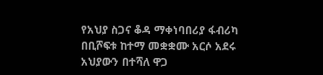የአህያ ስጋና ቆዳ ማቀነባበሪያ ፋብሪካ በቢሾፍቱ ከተማ መቋቋሙ አርሶ አደሩ አህያውን በተሻለ ዋጋ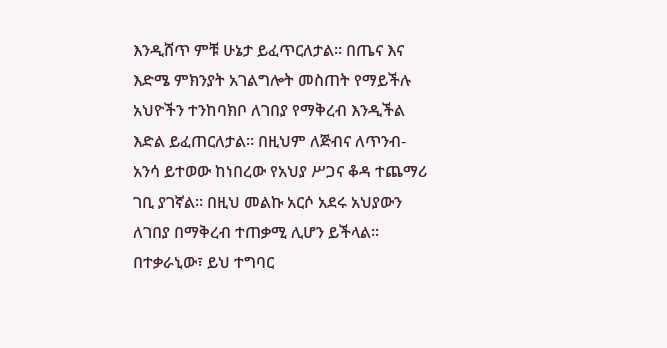እንዲሸጥ ምቹ ሁኔታ ይፈጥርለታል። በጤና እና እድሜ ምክንያት አገልግሎት መስጠት የማይችሉ አህዮችን ተንከባክቦ ለገበያ የማቅረብ እንዲችል እድል ይፈጠርለታል። በዚህም ለጅብና ለጥንብ-አንሳ ይተወው ከነበረው የአህያ ሥጋና ቆዳ ተጨማሪ ገቢ ያገኛል። በዚህ መልኩ አርሶ አደሩ አህያውን ለገበያ በማቅረብ ተጠቃሚ ሊሆን ይችላል።
በተቃራኒው፣ ይህ ተግባር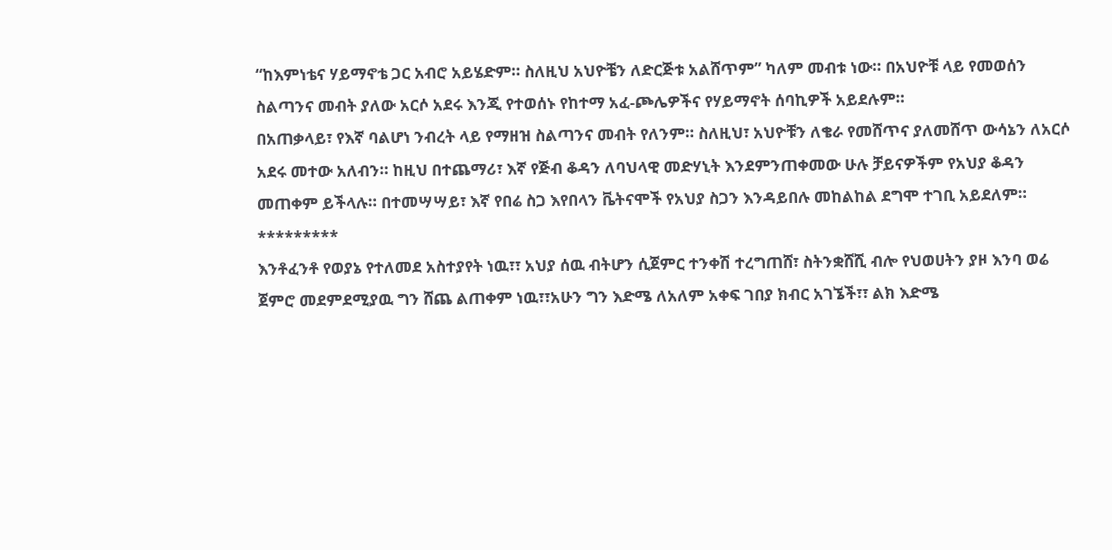“ከእምነቴና ሃይማኖቴ ጋር አብሮ አይሄድም። ስለዚህ አህዮቼን ለድርጅቱ አልሸጥም” ካለም መብቱ ነው። በአህዮቹ ላይ የመወሰን ስልጣንና መብት ያለው አርሶ አደሩ እንጂ የተወሰኑ የከተማ አፈ-ጮሌዎችና የሃይማኖት ሰባኪዎች አይደሉም።
በአጠቃላይ፣ የእኛ ባልሆነ ንብረት ላይ የማዘዝ ስልጣንና መብት የለንም። ስለዚህ፣ አህዮቹን ለቄራ የመሸጥና ያለመሸጥ ውሳኔን ለአርሶ አደሩ መተው አለብን። ከዚህ በተጨማሪ፣ እኛ የጅብ ቆዳን ለባህላዊ መድሃኒት እንደምንጠቀመው ሁሉ ቻይናዎችም የአህያ ቆዳን መጠቀም ይችላሉ። በተመሣሣይ፣ እኛ የበሬ ስጋ እየበላን ቬትናሞች የአህያ ስጋን እንዳይበሉ መከልከል ደግሞ ተገቢ አይደለም።
*********
እንቶፈንቶ የወያኔ የተለመደ አስተያየት ነዉ፣፣ አህያ ሰዉ ብትሆን ሲጀምር ተንቀሽ ተረግጠሸ፣ ስትንቋሸሺ ብሎ የህወሀትን ያዞ እንባ ወሬ ጀምሮ መደምደሚያዉ ግን ሸጨ ልጠቀም ነዉ፣፣አሁን ግን እድሜ ለአለም አቀፍ ገበያ ክብር አገኜች፣፣ ልክ እድሜ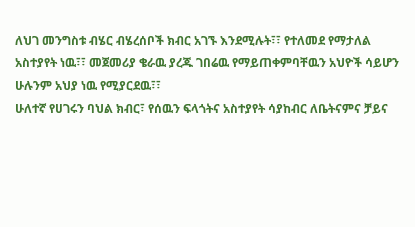ለህገ መንግስቱ ብሄር ብሄረሰቦች ክብር አገኙ እንደሚሉት፣፣ የተለመደ የማታለል አስተያየት ነዉ፣፣ መጀመሪያ ቄራዉ ያረጁ ገበሬዉ የማይጠቀምባቸዉን አህዮች ሳይሆን ሁሉንም አህያ ነዉ የሚያርደዉ፣፣
ሁለተኛ የሀገሩን ባህል ክብር፣ የሰዉን ፍላጎትና አስተያየት ሳያከብር ለቤትናምና ቻይና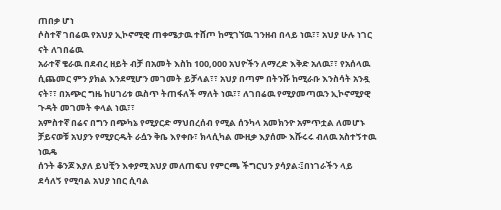ጠበቃ ሆነ
ሶስተኛ ገበሬዉ የአህያ ኢኮኖሚዊ ጠቀሜታዉ ተሸጦ ከሚገኘዉ ገንዘብ በላይ ነዉ፣፣ አህያ ሁሉ ነገር ናት ለገበሬዉ
አራተኛ ቄራዉ በደብረ ዘይት ብቻ በአመት እስከ 100,000 አህዮችን ለማረድ እቅድ አለዉ፣፣ የአሰላዉ ሲጨመር ምን ያክል እንደሚሆን መገመት ይቻላል፣፣ አህያ በጣም በትንሹ ከሚራቡ እንስሳት አንዷ ናት፣፣ በአጭር ግዜ ከሀገሪቱ ዉስጥ ትጠፋለች ማለት ነዉ፣፣ ለገበሬዉ የሚያመጣዉን ኢኮኖሚያዊ ጉዳት መገመት ቀላል ነዉ፣፣
አምስተኛ በሬና በግን በጭካኔ የሚያርድ ማህበረሰብ የሚል ሰንካላ አመክንዮ አምጥቷል ለመሆኑ ቻይናወቹ አህያን የሚያርዱት ራሷን ቅቤ እየቀቡ፣ ክላሲካል ሙዚቃ እያሰሙ እሹሩሩ ብለዉ አስተኝተዉ ነዉዴ
ሰንት ቆንጆ እያለ ይህቺን እቀያሚ አህያ መለጠፍህ የምርጫ ችግርህን ያሳያል፡፤በነገራችን ላይ ደሳለኝ የሚባል አህያ ነበር ሲባል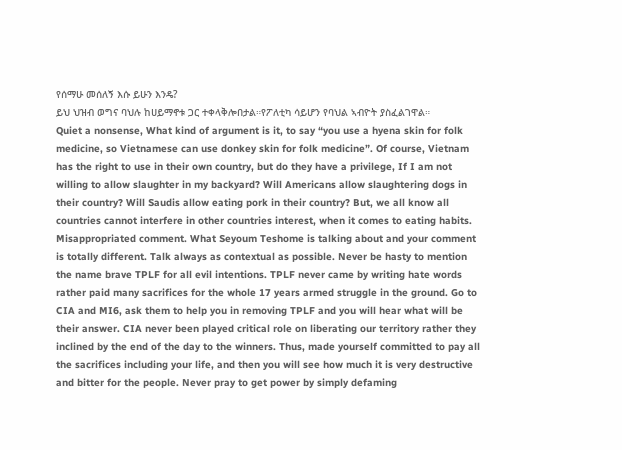የሰማሁ መሰለኝ እሱ ይሁን እንዴ?
ይህ ህዝብ ወግና ባህሉ ከሀይማኖቱ ጋር ተቀላቅሎበታል።የፖለቲካ ሳይሆን የባህል ኣብዮት ያስፈልገዋል።
Quiet a nonsense, What kind of argument is it, to say “you use a hyena skin for folk medicine, so Vietnamese can use donkey skin for folk medicine”. Of course, Vietnam has the right to use in their own country, but do they have a privilege, If I am not willing to allow slaughter in my backyard? Will Americans allow slaughtering dogs in their country? Will Saudis allow eating pork in their country? But, we all know all countries cannot interfere in other countries interest, when it comes to eating habits.
Misappropriated comment. What Seyoum Teshome is talking about and your comment is totally different. Talk always as contextual as possible. Never be hasty to mention the name brave TPLF for all evil intentions. TPLF never came by writing hate words rather paid many sacrifices for the whole 17 years armed struggle in the ground. Go to CIA and MI6, ask them to help you in removing TPLF and you will hear what will be their answer. CIA never been played critical role on liberating our territory rather they inclined by the end of the day to the winners. Thus, made yourself committed to pay all the sacrifices including your life, and then you will see how much it is very destructive and bitter for the people. Never pray to get power by simply defaming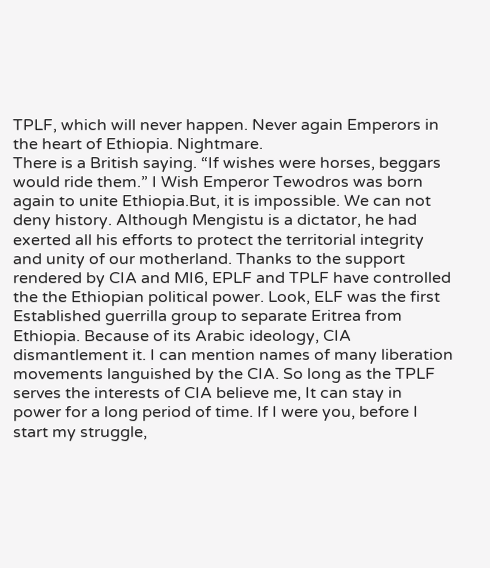TPLF, which will never happen. Never again Emperors in the heart of Ethiopia. Nightmare.
There is a British saying. “If wishes were horses, beggars would ride them.” I Wish Emperor Tewodros was born again to unite Ethiopia.But, it is impossible. We can not deny history. Although Mengistu is a dictator, he had exerted all his efforts to protect the territorial integrity and unity of our motherland. Thanks to the support rendered by CIA and MI6, EPLF and TPLF have controlled the the Ethiopian political power. Look, ELF was the first Established guerrilla group to separate Eritrea from Ethiopia. Because of its Arabic ideology, CIA dismantlement it. I can mention names of many liberation movements languished by the CIA. So long as the TPLF serves the interests of CIA believe me, It can stay in power for a long period of time. If I were you, before I start my struggle,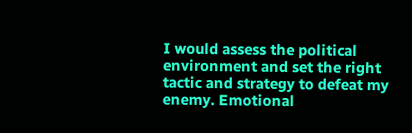I would assess the political environment and set the right tactic and strategy to defeat my enemy. Emotional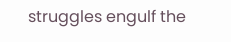struggles engulf the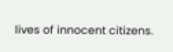lives of innocent citizens.